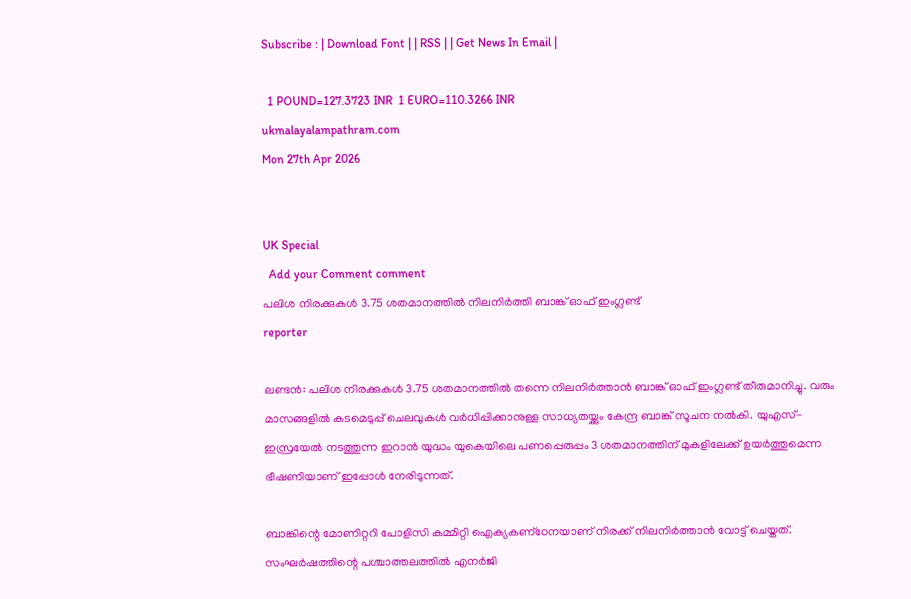Subscribe : | Download Font | | RSS | | Get News In Email |

  1 POUND=127.3723 INR  1 EURO=110.3266 INR
ukmalayalampathram.com
Mon 27th Apr 2026


UK Special
  Add your Comment comment
പലിശ നിരക്കുകള്‍ 3.75 ശതമാനത്തില്‍ നിലനിര്‍ത്തി ബാങ്ക് ഓഫ് ഇംഗ്ലണ്ട്
reporter

ലണ്ടന്‍: പലിശ നിരക്കുകള്‍ 3.75 ശതമാനത്തില്‍ തന്നെ നിലനിര്‍ത്താന്‍ ബാങ്ക് ഓഫ് ഇംഗ്ലണ്ട് തീരുമാനിച്ചു. വരും മാസങ്ങളില്‍ കടമെടുപ്പ് ചെലവുകള്‍ വര്‍ധിപ്പിക്കാനുള്ള സാധ്യതയ്ക്കും കേന്ദ്ര ബാങ്ക് സൂചന നല്‍കി. യുഎസ്-ഇസ്രയേല്‍ നടത്തുന്ന ഇറാന്‍ യുദ്ധം യുകെയിലെ പണപ്പെരുപ്പം 3 ശതമാനത്തിന് മുകളിലേക്ക് ഉയര്‍ത്തുമെന്ന ഭീഷണിയാണ് ഇപ്പോള്‍ നേരിടുന്നത്.

ബാങ്കിന്റെ മോണിറ്ററി പോളിസി കമ്മിറ്റി ഐക്യകണ്‌ഠേനയാണ് നിരക്ക് നിലനിര്‍ത്താന്‍ വോട്ട് ചെയ്തത്. സംഘര്‍ഷത്തിന്റെ പശ്ചാത്തലത്തില്‍ എനര്‍ജി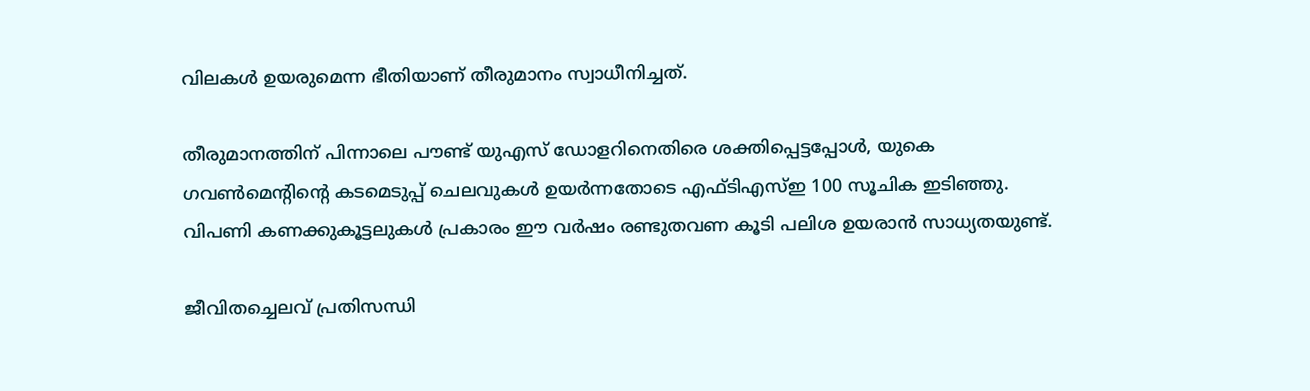വിലകള്‍ ഉയരുമെന്ന ഭീതിയാണ് തീരുമാനം സ്വാധീനിച്ചത്.

തീരുമാനത്തിന് പിന്നാലെ പൗണ്ട് യുഎസ് ഡോളറിനെതിരെ ശക്തിപ്പെട്ടപ്പോള്‍, യുകെ ഗവണ്‍മെന്റിന്റെ കടമെടുപ്പ് ചെലവുകള്‍ ഉയര്‍ന്നതോടെ എഫ്ടിഎസ്ഇ 100 സൂചിക ഇടിഞ്ഞു. വിപണി കണക്കുകൂട്ടലുകള്‍ പ്രകാരം ഈ വര്‍ഷം രണ്ടുതവണ കൂടി പലിശ ഉയരാന്‍ സാധ്യതയുണ്ട്.

ജീവിതച്ചെലവ് പ്രതിസന്ധി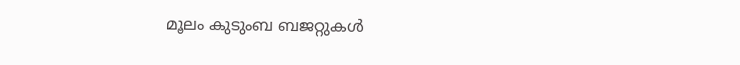മൂലം കുടുംബ ബജറ്റുകള്‍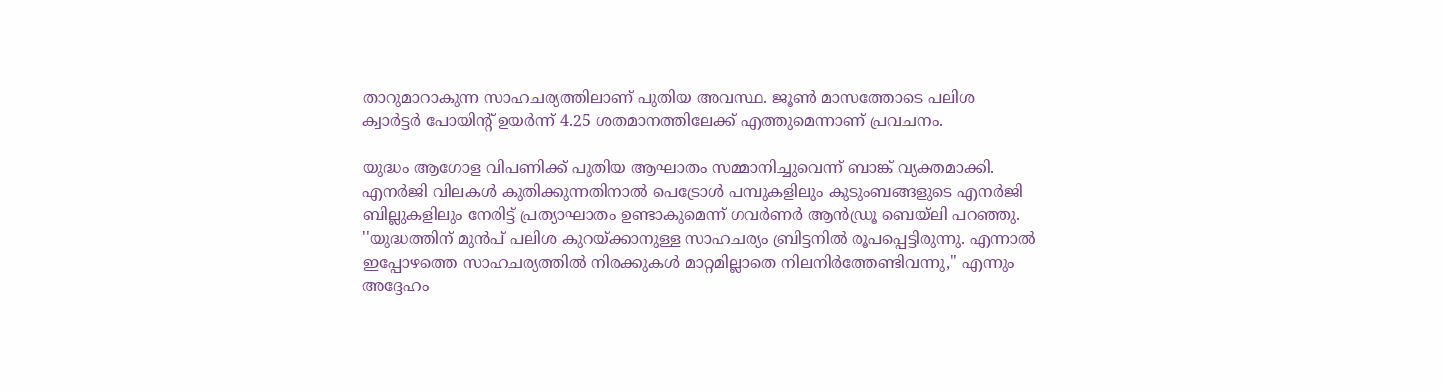താറുമാറാകുന്ന സാഹചര്യത്തിലാണ് പുതിയ അവസ്ഥ. ജൂണ്‍ മാസത്തോടെ പലിശ ക്വാര്‍ട്ടര്‍ പോയിന്റ് ഉയര്‍ന്ന് 4.25 ശതമാനത്തിലേക്ക് എത്തുമെന്നാണ് പ്രവചനം.

യുദ്ധം ആഗോള വിപണിക്ക് പുതിയ ആഘാതം സമ്മാനിച്ചുവെന്ന് ബാങ്ക് വ്യക്തമാക്കി. എനര്‍ജി വിലകള്‍ കുതിക്കുന്നതിനാല്‍ പെട്രോള്‍ പമ്പുകളിലും കുടുംബങ്ങളുടെ എനര്‍ജി ബില്ലുകളിലും നേരിട്ട് പ്രത്യാഘാതം ഉണ്ടാകുമെന്ന് ഗവര്‍ണര്‍ ആന്‍ഡ്രൂ ബെയ്ലി പറഞ്ഞു. ''യുദ്ധത്തിന് മുന്‍പ് പലിശ കുറയ്ക്കാനുള്ള സാഹചര്യം ബ്രിട്ടനില്‍ രൂപപ്പെട്ടിരുന്നു. എന്നാല്‍ ഇപ്പോഴത്തെ സാഹചര്യത്തില്‍ നിരക്കുകള്‍ മാറ്റമില്ലാതെ നിലനിര്‍ത്തേണ്ടിവന്നു,'' എന്നും അദ്ദേഹം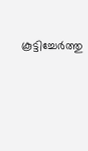കൂട്ടിച്ചേര്‍ത്തു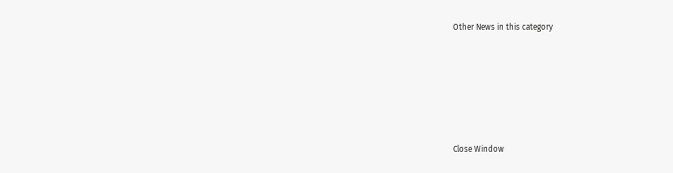Other News in this category








Close Window